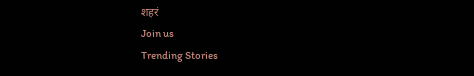शहरं
Join us
Trending Stories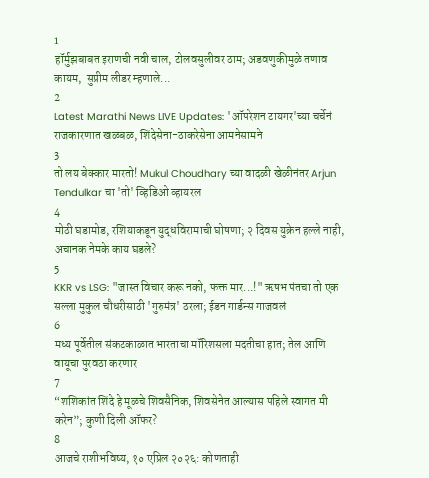1
हॉर्मुझबाबत इराणची नवी चाल, टोलवसुलीवर ठाम; अडवणुकीमुळे तणाव कायम,  सुप्रीम लीडर म्हणाले...
2
Latest Marathi News LIVE Updates: 'ऑपरेशन टायगर'च्या चर्चेनं राजकारणात खळबळ, शिंदेसेना-ठाकरेसेना आमनेसामने
3
तो लय बेक्कार मारतो! Mukul Choudhary च्या वादळी खेळीनंतर Arjun Tendulkar चा 'तो' व्हिडिओ व्हायरल
4
मोठी घडामोड, रशियाकडून युद्धविरामाची घोषणा; २ दिवस युक्रेन हल्ले नाही, अचानक नेमके काय घडले?
5
KKR vs LSG: "जास्त विचार करू नको, फक्त मार...!" ऋषभ पंतचा तो एक सल्ला मुकुल चौधरीसाठी 'गुरुमंत्र' ठरला; ईडन गार्डन्स गाजवलं
6
मध्य पूर्वेतील संकटकाळात भारताचा मॉरिशसला मदतीचा हात; तेल आणि वायूचा पुरवठा करणार
7
“शशिकांत शिंदे हे मूळचे शिवसैनिक, शिवसेनेत आल्यास पहिले स्वागत मी करेन”; कुणी दिली ऑफर?
8
आजचे राशीभविष्य, १० एप्रिल २०२६: कोणताही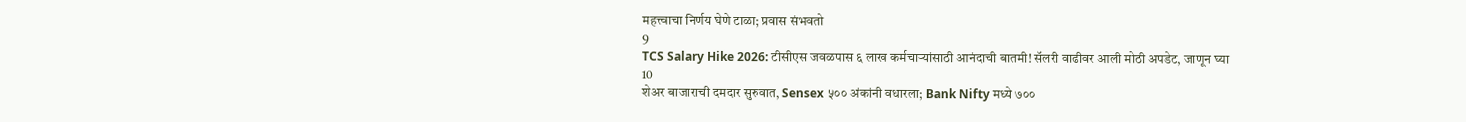महत्त्वाचा निर्णय घेणे टाळा; प्रवास संभवतो
9
TCS Salary Hike 2026: टीसीएस जवळपास ६ लाख कर्मचाऱ्यांसाठी आनंदाची बातमी! सॅलरी वाढीवर आली मोठी अपडेट, जाणून घ्या
10
शेअर बाजाराची दमदार सुरुवात, Sensex ५०० अंकांनी वधारला; Bank Nifty मध्ये ७००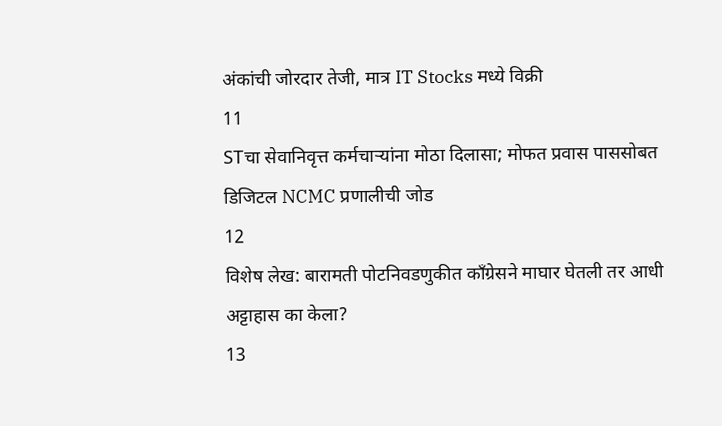अंकांची जोरदार तेजी, मात्र IT Stocks मध्ये विक्री
11
STचा सेवानिवृत्त कर्मचाऱ्यांना मोठा दिलासा; मोफत प्रवास पाससोबत डिजिटल NCMC प्रणालीची जोड
12
विशेष लेख: बारामती पोटनिवडणुकीत काँग्रेसने माघार घेतली तर आधी अट्टाहास का केला?
13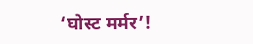‘घोस्ट मर्मर’!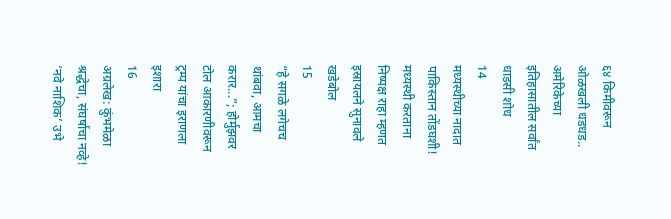६४ किमीवरून ओळखली धडधड.. अमेरिकेच्या इतिहासातील सर्वांत धाडसी शोध
14
मध्यस्थीच्या नादात पाकिस्तान तोंडघशी! मध्यस्थी करताना निष्पक्ष राहा म्हणत इस्रायलने सुनावले खडेबोल
15
“हे सगळे लगेचच थांबवा, आमचा करार...”; होर्मुझवर टोल आकारणीवरून ट्रम्प यांचा इराणला इशारा
16
अग्रलेख: कुंभमेळा श्रद्धेचा, संघर्षाचा नव्हे! ‘नवे नाशिक’ उभे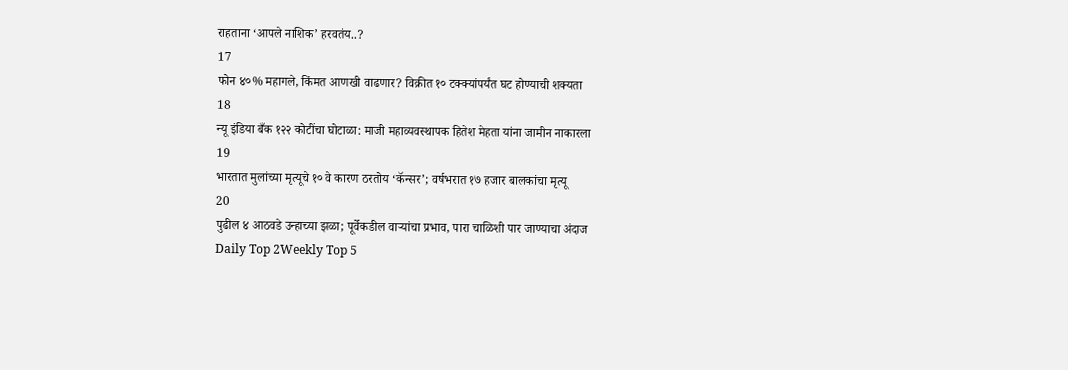राहताना ‘आपले नाशिक’ हरवतंय..?
17
फोन ४०% महागले, किंमत आणखी वाढणार? विक्रीत १० टक्क्यांपर्यंत घट होण्याची शक्यता
18
न्यू इंडिया बँक १२२ कोटींचा घोटाळा: माजी महाव्यवस्थापक हितेश मेहता यांना जामीन नाकारला
19
भारतात मुलांच्या मृत्यूचे १० वे कारण ठरतोय ‘कॅन्सर’; वर्षभरात १७ हजार बालकांचा मृत्यू
20
पुढील ४ आठवडे उन्हाच्या झळा; पूर्वेकडील वाऱ्यांचा प्रभाव, पारा चाळिशी पार जाण्याचा अंदाज
Daily Top 2Weekly Top 5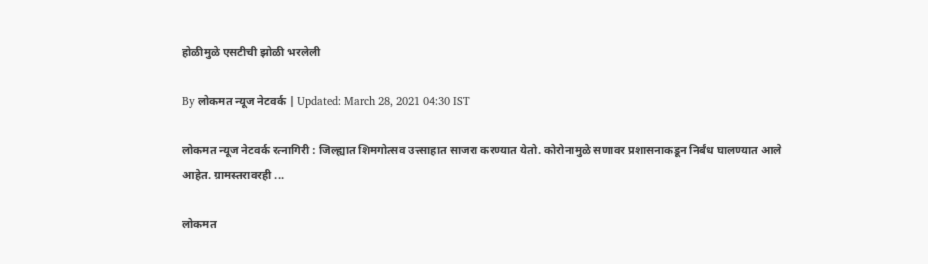होळीमुळे एसटीची झोळी भरलेली

By लोकमत न्यूज नेटवर्क | Updated: March 28, 2021 04:30 IST

लोकमत न्यूज नेटवर्क रत्नागिरी : जिल्ह्यात शिमगोत्सव उत्त्साहात साजरा करण्यात येतो. कोरोनामुळे सणावर प्रशासनाकडून निर्बंध घालण्यात आले आहेत. ग्रामस्तरावरही ...

लोकमत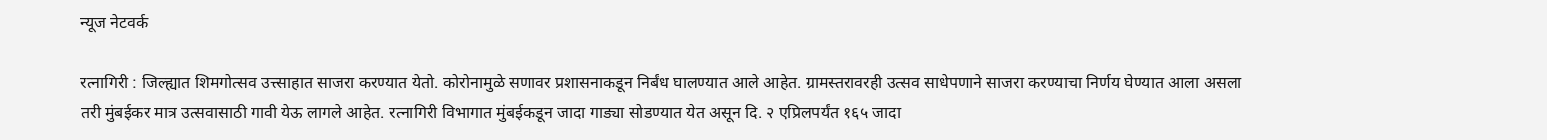न्यूज नेटवर्क

रत्नागिरी : जिल्ह्यात शिमगोत्सव उत्त्साहात साजरा करण्यात येतो. कोरोनामुळे सणावर प्रशासनाकडून निर्बंध घालण्यात आले आहेत. ग्रामस्तरावरही उत्सव साधेपणाने साजरा करण्याचा निर्णय घेण्यात आला असला तरी मुंबईकर मात्र उत्सवासाठी गावी येऊ लागले आहेत. रत्नागिरी विभागात मुंबईकडून जादा गाड्या सोडण्यात येत असून दि. २ एप्रिलपर्यंत १६५ जादा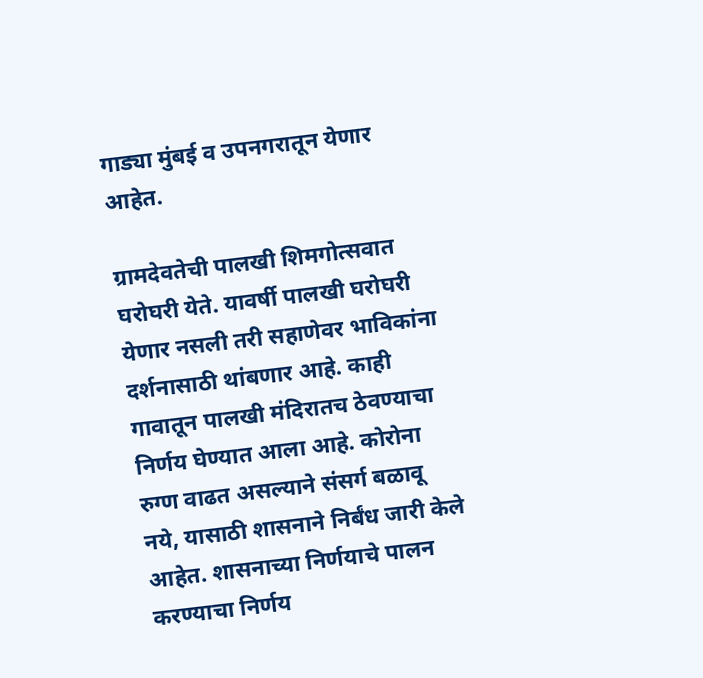गाड्या मुंबई व उपनगरातून येणार आहेत.

ग्रामदेवतेची पालखी शिमगोत्सवात घरोघरी येते. यावर्षी पालखी घरोघरी येणार नसली तरी सहाणेवर भाविकांना दर्शनासाठी थांबणार आहे. काही गावातून पालखी मंदिरातच ठेवण्याचा निर्णय घेण्यात आला आहे. कोरोना रुग्ण वाढत असल्याने संसर्ग बळावू नये, यासाठी शासनाने निर्बंध जारी केले आहेत. शासनाच्या निर्णयाचे पालन करण्याचा निर्णय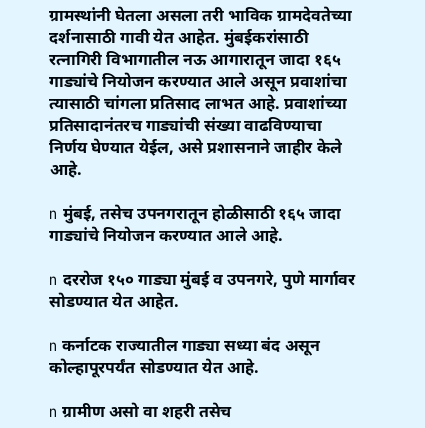ग्रामस्थांनी घेतला असला तरी भाविक ग्रामदेवतेच्या दर्शनासाठी गावी येत आहेत. मुंबईकरांसाठी रत्नागिरी विभागातील नऊ आगारातून जादा १६५ गाड्यांचे नियोजन करण्यात आले असून प्रवाशांचा त्यासाठी चांगला प्रतिसाद लाभत आहे. प्रवाशांच्या प्रतिसादानंतरच गाड्यांची संख्या वाढविण्याचा निर्णय घेण्यात येईल, असे प्रशासनाने जाहीर केले आहे.

n मुंबई, तसेच उपनगरातून होळीसाठी १६५ जादा गाड्यांचे नियोजन करण्यात आले आहे.

n दररोज १५० गाड्या मुंबई व उपनगरे, पुणे मार्गावर सोडण्यात येत आहेत.

n कर्नाटक राज्यातील गाड्या सध्या बंद असून कोल्हापूरपर्यंत सोडण्यात येत आहे.

n ग्रामीण असो वा शहरी तसेच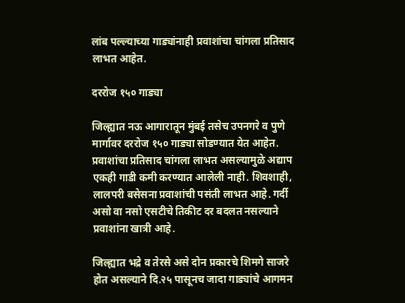लांब पल्ल्याच्या गाड्यांनाही प्रवाशांचा चांगला प्रतिसाद लाभत आहेत.

दररोज १५० गाड्या

जिल्ह्यात नऊ आगारातून मुंबई तसेच उपनगरे व पुणे मार्गावर दररोज १५० गाड्या सोडण्यात येत आहेत. प्रवाशांचा प्रतिसाद चांगला लाभत असल्यामुळे अद्याप एकही गाडी कमी करण्यात आलेली नाही. शिवशाही, लालपरी बसेसना प्रवाशांची पसंती लाभत आहे. गर्दी असो वा नसो एसटीचे तिकीट दर बदलत नसल्याने प्रवाशांना खात्री आहे.

जिल्ह्यात भद्रे व तेरसे असे दोन प्रकारचे शिमगे साजरे होत असल्याने दि.२५ पासूनच जादा गाड्यांचे आगमन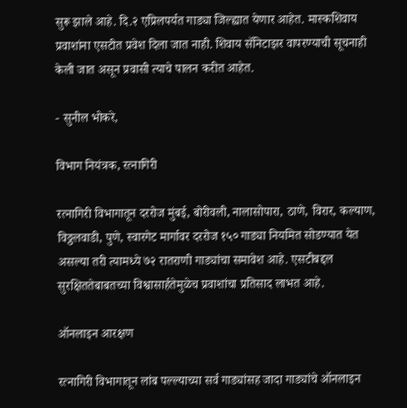सुरू झाले आहे. दि.२ एप्रिलपर्यत गाड्या जिल्ह्यात येणार आहेत. मास्कशिवाय प्रवाशांना एसटीत प्रवेश दिला जात नाही. शिवाय सॅनिटाझर वापरण्याची सूचनाही केली जात असून प्रवासी त्याचे पालन करीत आहेत.

- सुनील भोकरे,

विभाग नियंत्रक, रत्नागिरी

रत्नागिरी विभागातून दररोज मुंबई, बोरीवली, नालासोपारा, ठाणे, विरार, कल्याण, विठ्ठलवाडी, पुणे, स्वारगेट मार्गावर दररोज १५० गाड्या नियमित सोडण्यात येत असल्या तरी त्यामध्ये ७२ रातराणी गाड्यांचा समावेश आहे. एसटीबद्दल सुरक्षिततेबाबतच्या विश्वासार्हतेमुळेच प्रवाशांचा प्रतिसाद लाभत आहे.

ऑनलाइन आरक्षण

रत्नागिरी विभागातून लांब पल्ल्याच्या सर्व गाड्यांसह जादा गाड्यांचे ऑनलाइन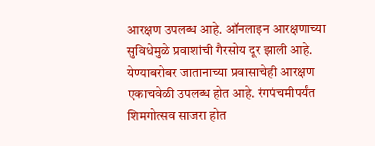आरक्षण उपलब्ध आहे. ऑनलाइन आरक्षणाच्या सुविधेमुळे प्रवाशांची गैरसोय दूर झाली आहे. येण्याबरोबर जातानाच्या प्रवासाचेही आरक्षण एकाचवेळी उपलब्ध होत आहे. रंगपंचमीपर्यंत शिमगोत्सव साजरा होत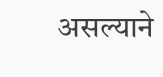असल्याने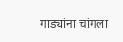गाड्यांना चांगला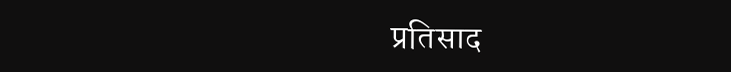प्रतिसाद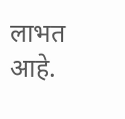लाभत आहे.